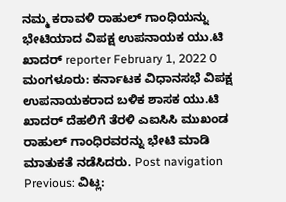ನಮ್ಮ ಕರಾವಳಿ ರಾಹುಲ್ ಗಾಂಧಿಯನ್ನು ಭೇಟಿಯಾದ ವಿಪಕ್ಷ ಉಪನಾಯಕ ಯು.ಟಿ ಖಾದರ್ reporter February 1, 2022 0 ಮಂಗಳೂರು: ಕರ್ನಾಟಕ ವಿಧಾನಸಭೆ ವಿಪಕ್ಷ ಉಪನಾಯಕರಾದ ಬಳಿಕ ಶಾಸಕ ಯು.ಟಿ ಖಾದರ್ ದೆಹಲಿಗೆ ತೆರಳಿ ಎಐಸಿಸಿ ಮುಖಂಡ ರಾಹುಲ್ ಗಾಂಧಿರವರನ್ನು ಭೇಟಿ ಮಾಡಿ ಮಾತುಕತೆ ನಡೆಸಿದರು. Post navigation Previous: ವಿಟ್ಲ: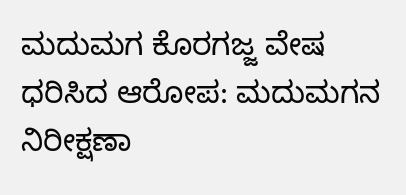ಮದುಮಗ ಕೊರಗಜ್ಜ ವೇಷ ಧರಿಸಿದ ಆರೋಪ: ಮದುಮಗನ ನಿರೀಕ್ಷಣಾ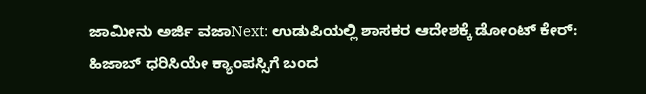ಜಾಮೀನು ಅರ್ಜಿ ವಜಾNext: ಉಡುಪಿಯಲ್ಲಿ ಶಾಸಕರ ಆದೇಶಕ್ಕೆ ಡೋಂಟ್ ಕೇರ್: ಹಿಜಾಬ್ ಧರಿಸಿಯೇ ಕ್ಯಾಂಪಸ್ಸಿಗೆ ಬಂದ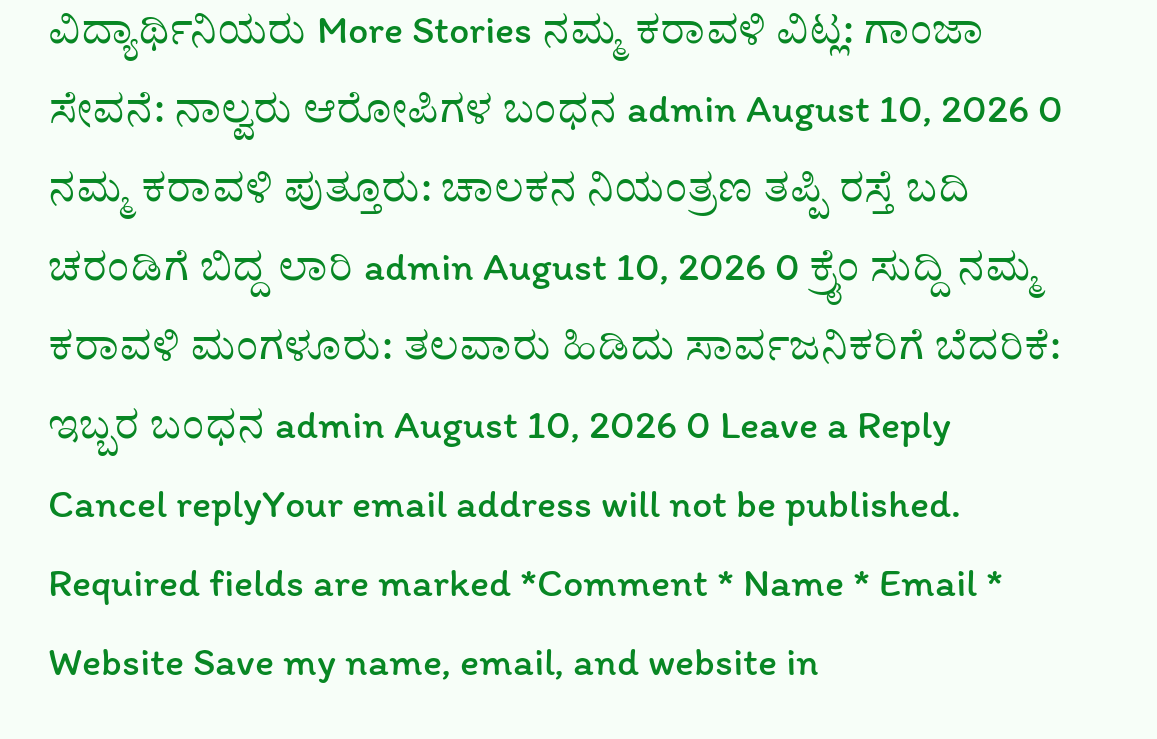ವಿದ್ಯಾರ್ಥಿನಿಯರು More Stories ನಮ್ಮ ಕರಾವಳಿ ವಿಟ್ಲ: ಗಾಂಜಾ ಸೇವನೆ: ನಾಲ್ವರು ಆರೋಪಿಗಳ ಬಂಧನ admin August 10, 2026 0 ನಮ್ಮ ಕರಾವಳಿ ಪುತ್ತೂರು: ಚಾಲಕನ ನಿಯಂತ್ರಣ ತಪ್ಪಿ ರಸ್ತೆ ಬದಿ ಚರಂಡಿಗೆ ಬಿದ್ದ ಲಾರಿ admin August 10, 2026 0 ಕ್ರೈಂ ಸುದ್ದಿ ನಮ್ಮ ಕರಾವಳಿ ಮಂಗಳೂರು: ತಲವಾರು ಹಿಡಿದು ಸಾರ್ವಜನಿಕರಿಗೆ ಬೆದರಿಕೆ: ಇಬ್ಬರ ಬಂಧನ admin August 10, 2026 0 Leave a Reply Cancel replyYour email address will not be published. Required fields are marked *Comment * Name * Email * Website Save my name, email, and website in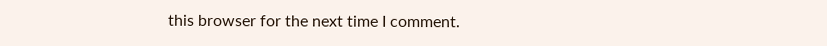this browser for the next time I comment.